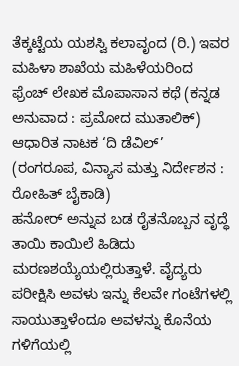ತೆಕ್ಕಟ್ಟೆಯ ಯಶಸ್ವಿ ಕಲಾವೃಂದ (ರಿ.) ಇವರ ಮಹಿಳಾ ಶಾಖೆಯ ಮಹಿಳೆಯರಿಂದ ಫ್ರೆಂಚ್ ಲೇಖಕ ಮೊಪಾಸಾನ ಕಥೆ (ಕನ್ನಡ ಅನುವಾದ : ಪ್ರಮೋದ ಮುತಾಲಿಕ್) ಆಧಾರಿತ ನಾಟಕ ‘ದಿ ಡೆವಿಲ್’ (ರಂಗರೂಪ, ವಿನ್ಯಾಸ ಮತ್ತು ನಿರ್ದೇಶನ : ರೋಹಿತ್ ಬೈಕಾಡಿ)
ಹನೋರ್ ಅನ್ನುವ ಬಡ ರೈತನೊಬ್ಬನ ವೃದ್ಧೆ ತಾಯಿ ಕಾಯಿಲೆ ಹಿಡಿದು ಮರಣಶಯ್ಯೆಯಲ್ಲಿರುತ್ತಾಳೆ. ವೈದ್ಯರು ಪರೀಕ್ಷಿಸಿ ಅವಳು ಇನ್ನು ಕೆಲವೇ ಗಂಟೆಗಳಲ್ಲಿ ಸಾಯುತ್ತಾಳೆಂದೂ ಅವಳನ್ನು ಕೊನೆಯ ಗಳಿಗೆಯಲ್ಲಿ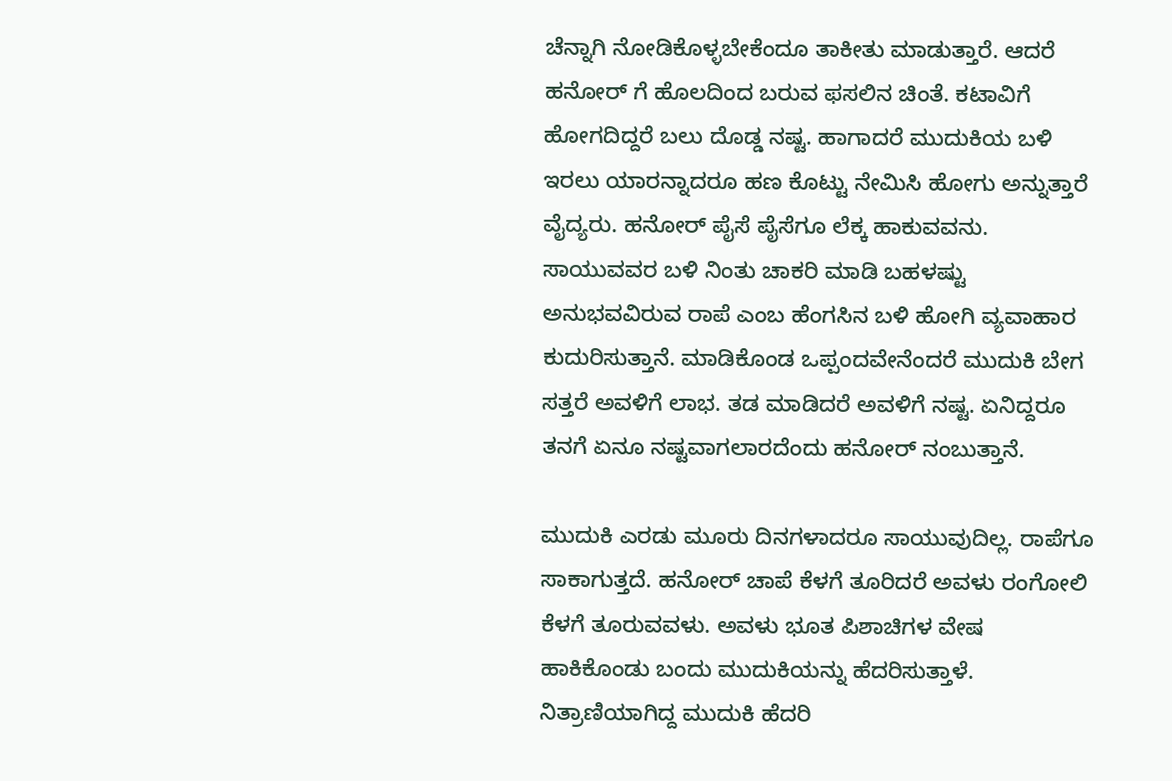ಚೆನ್ನಾಗಿ ನೋಡಿಕೊಳ್ಳಬೇಕೆಂದೂ ತಾಕೀತು ಮಾಡುತ್ತಾರೆ. ಆದರೆ ಹನೋರ್ ಗೆ ಹೊಲದಿಂದ ಬರುವ ಫಸಲಿನ ಚಿಂತೆ. ಕಟಾವಿಗೆ ಹೋಗದಿದ್ದರೆ ಬಲು ದೊಡ್ಡ ನಷ್ಟ. ಹಾಗಾದರೆ ಮುದುಕಿಯ ಬಳಿ ಇರಲು ಯಾರನ್ನಾದರೂ ಹಣ ಕೊಟ್ಟು ನೇಮಿಸಿ ಹೋಗು ಅನ್ನುತ್ತಾರೆ ವೈದ್ಯರು. ಹನೋರ್ ಪೈಸೆ ಪೈಸೆಗೂ ಲೆಕ್ಕ ಹಾಕುವವನು. ಸಾಯುವವರ ಬಳಿ ನಿಂತು ಚಾಕರಿ ಮಾಡಿ ಬಹಳಷ್ಟು ಅನುಭವವಿರುವ ರಾಪೆ ಎಂಬ ಹೆಂಗಸಿನ ಬಳಿ ಹೋಗಿ ವ್ಯವಾಹಾರ ಕುದುರಿಸುತ್ತಾನೆ. ಮಾಡಿಕೊಂಡ ಒಪ್ಪಂದವೇನೆಂದರೆ ಮುದುಕಿ ಬೇಗ ಸತ್ತರೆ ಅವಳಿಗೆ ಲಾಭ. ತಡ ಮಾಡಿದರೆ ಅವಳಿಗೆ ನಷ್ಟ. ಏನಿದ್ದರೂ ತನಗೆ ಏನೂ ನಷ್ಟವಾಗಲಾರದೆಂದು ಹನೋರ್ ನಂಬುತ್ತಾನೆ.

ಮುದುಕಿ ಎರಡು ಮೂರು ದಿನಗಳಾದರೂ ಸಾಯುವುದಿಲ್ಲ. ರಾಪೆಗೂ ಸಾಕಾಗುತ್ತದೆ. ಹನೋರ್ ಚಾಪೆ ಕೆಳಗೆ ತೂರಿದರೆ ಅವಳು ರಂಗೋಲಿ ಕೆಳಗೆ ತೂರುವವಳು. ಅವಳು ಭೂತ ಪಿಶಾಚಿಗಳ ವೇಷ ಹಾಕಿಕೊಂಡು ಬಂದು ಮುದುಕಿಯನ್ನು ಹೆದರಿಸುತ್ತಾಳೆ. ನಿತ್ರಾಣಿಯಾಗಿದ್ದ ಮುದುಕಿ ಹೆದರಿ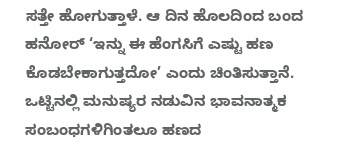ಸತ್ತೇ ಹೋಗುತ್ತಾಳೆ. ಆ ದಿನ ಹೊಲದಿಂದ ಬಂದ ಹನೋರ್ ‘ಇನ್ನು ಈ ಹೆಂಗಸಿಗೆ ಎಷ್ಟು ಹಣ ಕೊಡಬೇಕಾಗುತ್ತದೋ’ ಎಂದು ಚಿಂತಿಸುತ್ತಾನೆ. ಒಟ್ಟಿನಲ್ಲಿ ಮನುಷ್ಯರ ನಡುವಿನ ಭಾವನಾತ್ಮಕ ಸಂಬಂಧಗಳಿಗಿಂತಲೂ ಹಣದ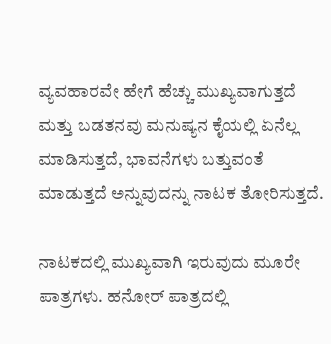ವ್ಯವಹಾರವೇ ಹೇಗೆ ಹೆಚ್ಚು ಮುಖ್ಯವಾಗುತ್ತದೆ ಮತ್ತು ಬಡತನವು ಮನುಷ್ಯನ ಕೈಯಲ್ಲಿ ಏನೆಲ್ಲ ಮಾಡಿಸುತ್ತದೆ, ಭಾವನೆಗಳು ಬತ್ತುವಂತೆ ಮಾಡುತ್ತದೆ ಅನ್ನುವುದನ್ನು ನಾಟಕ ತೋರಿಸುತ್ತದೆ.

ನಾಟಕದಲ್ಲಿ ಮುಖ್ಯವಾಗಿ ಇರುವುದು ಮೂರೇ ಪಾತ್ರಗಳು. ಹನೋರ್ ಪಾತ್ರದಲ್ಲಿ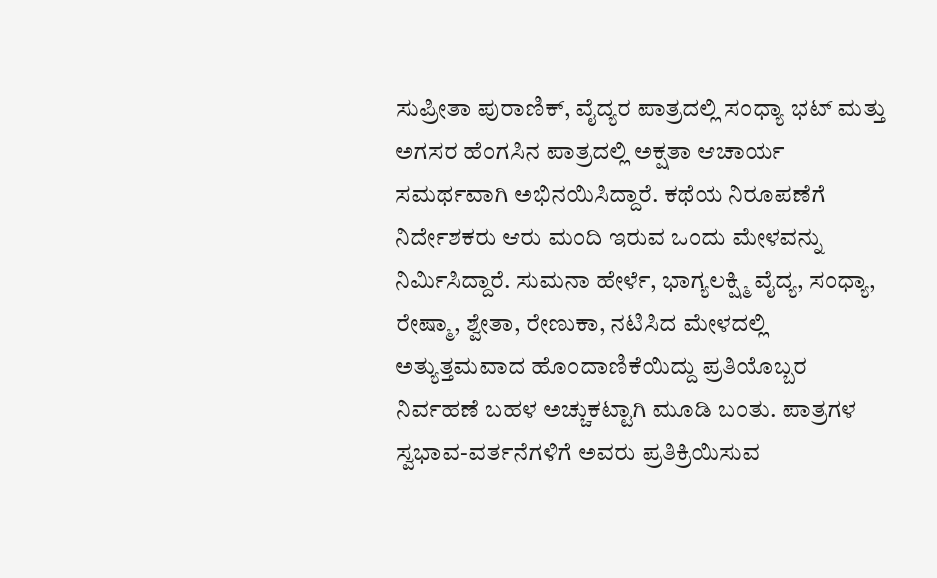ಸುಪ್ರೀತಾ ಪುರಾಣಿಕ್, ವೈದ್ಯರ ಪಾತ್ರದಲ್ಲಿ ಸಂಧ್ಯಾ ಭಟ್ ಮತ್ತು ಅಗಸರ ಹೆಂಗಸಿನ ಪಾತ್ರದಲ್ಲಿ ಅಕ್ಷತಾ ಆಚಾರ್ಯ ಸಮರ್ಥವಾಗಿ ಅಭಿನಯಿಸಿದ್ದಾರೆ. ಕಥೆಯ ನಿರೂಪಣೆಗೆ ನಿರ್ದೇಶಕರು ಆರು ಮಂದಿ ಇರುವ ಒಂದು ಮೇಳವನ್ನು ನಿರ್ಮಿಸಿದ್ದಾರೆ. ಸುಮನಾ ಹೇರ್ಳೆ, ಭಾಗ್ಯಲಕ್ಷ್ಮಿ ವೈದ್ಯ, ಸಂಧ್ಯಾ, ರೇಷ್ಮಾ, ಶ್ವೇತಾ, ರೇಣುಕಾ, ನಟಿಸಿದ ಮೇಳದಲ್ಲಿ ಅತ್ಯುತ್ತಮವಾದ ಹೊಂದಾಣಿಕೆಯಿದ್ದು ಪ್ರತಿಯೊಬ್ಬರ ನಿರ್ವಹಣೆ ಬಹಳ ಅಚ್ಚುಕಟ್ಟಾಗಿ ಮೂಡಿ ಬಂತು. ಪಾತ್ರಗಳ ಸ್ವಭಾವ-ವರ್ತನೆಗಳಿಗೆ ಅವರು ಪ್ರತಿಕ್ರಿಯಿಸುವ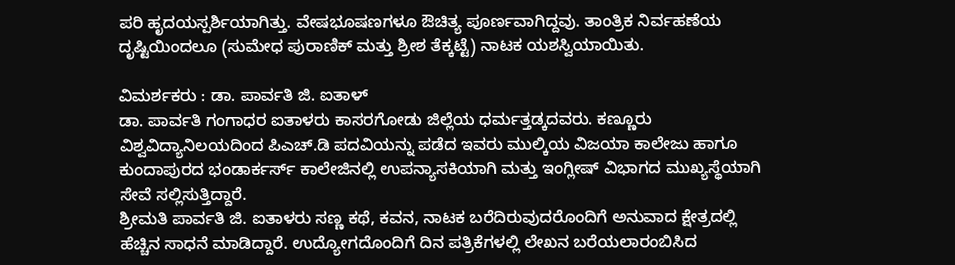ಪರಿ ಹೃದಯಸ್ಪರ್ಶಿಯಾಗಿತ್ತು. ವೇಷಭೂಷಣಗಳೂ ಔಚಿತ್ಯ ಪೂರ್ಣವಾಗಿದ್ದವು. ತಾಂತ್ರಿಕ ನಿರ್ವಹಣೆಯ ದೃಷ್ಟಿಯಿಂದಲೂ (ಸುಮೇಧ ಪುರಾಣಿಕ್ ಮತ್ತು ಶ್ರೀಶ ತೆಕ್ಕಟ್ಟೆ) ನಾಟಕ ಯಶಸ್ವಿಯಾಯಿತು.

ವಿಮರ್ಶಕರು : ಡಾ. ಪಾರ್ವತಿ ಜಿ. ಐತಾಳ್
ಡಾ. ಪಾರ್ವತಿ ಗಂಗಾಧರ ಐತಾಳರು ಕಾಸರಗೋಡು ಜಿಲ್ಲೆಯ ಧರ್ಮತ್ತಡ್ಕದವರು. ಕಣ್ಣೂರು ವಿಶ್ವವಿದ್ಯಾನಿಲಯದಿಂದ ಪಿಎಚ್.ಡಿ ಪದವಿಯನ್ನು ಪಡೆದ ಇವರು ಮುಲ್ಕಿಯ ವಿಜಯಾ ಕಾಲೇಜು ಹಾಗೂ ಕುಂದಾಪುರದ ಭಂಡಾರ್ಕರ್ಸ್ ಕಾಲೇಜಿನಲ್ಲಿ ಉಪನ್ಯಾಸಕಿಯಾಗಿ ಮತ್ತು ಇಂಗ್ಲೀಷ್ ವಿಭಾಗದ ಮುಖ್ಯಸ್ಥೆಯಾಗಿ ಸೇವೆ ಸಲ್ಲಿಸುತ್ತಿದ್ದಾರೆ.
ಶ್ರೀಮತಿ ಪಾರ್ವತಿ ಜಿ. ಐತಾಳರು ಸಣ್ಣ ಕಥೆ, ಕವನ, ನಾಟಕ ಬರೆದಿರುವುದರೊಂದಿಗೆ ಅನುವಾದ ಕ್ಷೇತ್ರದಲ್ಲಿ ಹೆಚ್ಚಿನ ಸಾಧನೆ ಮಾಡಿದ್ದಾರೆ. ಉದ್ಯೋಗದೊಂದಿಗೆ ದಿನ ಪತ್ರಿಕೆಗಳಲ್ಲಿ ಲೇಖನ ಬರೆಯಲಾರಂಬಿಸಿದ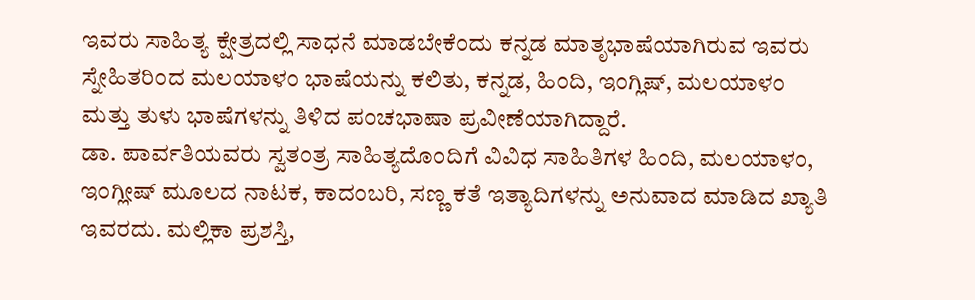ಇವರು ಸಾಹಿತ್ಯ ಕ್ಷೇತ್ರದಲ್ಲಿ ಸಾಧನೆ ಮಾಡಬೇಕೆಂದು ಕನ್ನಡ ಮಾತೃಭಾಷೆಯಾಗಿರುವ ಇವರು ಸ್ನೇಹಿತರಿಂದ ಮಲಯಾಳಂ ಭಾಷೆಯನ್ನು ಕಲಿತು, ಕನ್ನಡ, ಹಿಂದಿ, ಇಂಗ್ಲಿಷ್, ಮಲಯಾಳಂ ಮತ್ತು ತುಳು ಭಾಷೆಗಳನ್ನು ತಿಳಿದ ಪಂಚಭಾಷಾ ಪ್ರವೀಣೆಯಾಗಿದ್ದಾರೆ.
ಡಾ. ಪಾರ್ವತಿಯವರು ಸ್ವತಂತ್ರ ಸಾಹಿತ್ಯದೊಂದಿಗೆ ವಿವಿಧ ಸಾಹಿತಿಗಳ ಹಿಂದಿ, ಮಲಯಾಳಂ, ಇಂಗ್ಲೀಷ್ ಮೂಲದ ನಾಟಕ, ಕಾದಂಬರಿ, ಸಣ್ಣ ಕತೆ ಇತ್ಯಾದಿಗಳನ್ನು ಅನುವಾದ ಮಾಡಿದ ಖ್ಯಾತಿ ಇವರದು. ಮಲ್ಲಿಕಾ ಪ್ರಶಸ್ತಿ,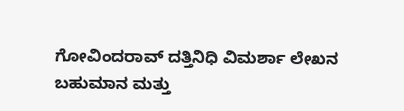ಗೋವಿಂದರಾವ್ ದತ್ತಿನಿಧಿ ವಿಮರ್ಶಾ ಲೇಖನ ಬಹುಮಾನ ಮತ್ತು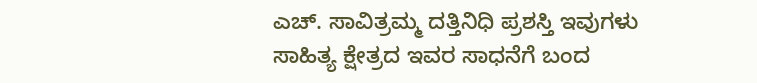ಎಚ್. ಸಾವಿತ್ರಮ್ಮ ದತ್ತಿನಿಧಿ ಪ್ರಶಸ್ತಿ ಇವುಗಳು ಸಾಹಿತ್ಯ ಕ್ಷೇತ್ರದ ಇವರ ಸಾಧನೆಗೆ ಬಂದ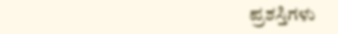ಪ್ರಶಸ್ತಿಗಳು